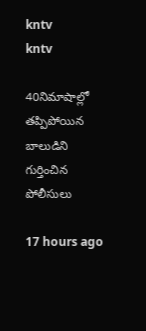kntv
kntv

40నిమాషాల్లో తప్పిపోయిన బాలుడిని గుర్తించిన పోలీసులు

17 hours ago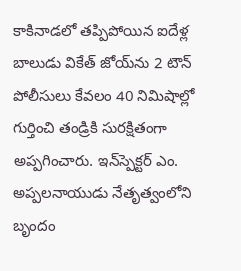కాకినాడలో తప్పిపోయిన ఐదేళ్ల బాలుడు వికేత్ జోయ్‌ను 2 టౌన్ పోలీసులు కేవలం 40 నిమిషాల్లో గుర్తించి తండ్రికి సురక్షితంగా అప్పగించారు. ఇన్‌స్పెక్టర్ ఎం. అప్పలనాయుడు నేతృత్వంలోని బృందం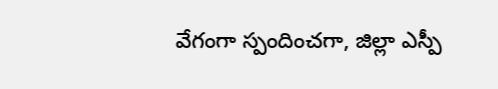వేగంగా స్పందించగా, జిల్లా ఎస్పీ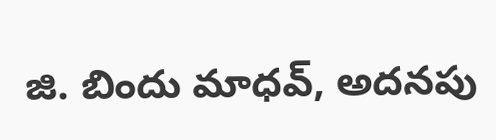జి. బిందు మాధవ్, అదనపు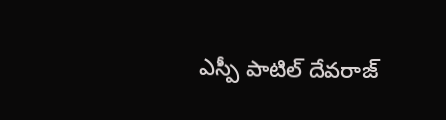ఎస్పీ పాటిల్ దేవరాజ్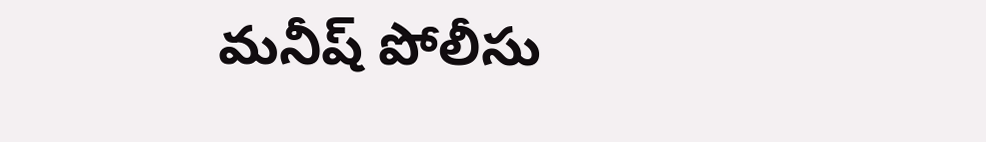మనీష్ పోలీసు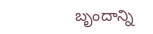బృందాన్ని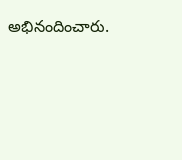అభినందించారు.